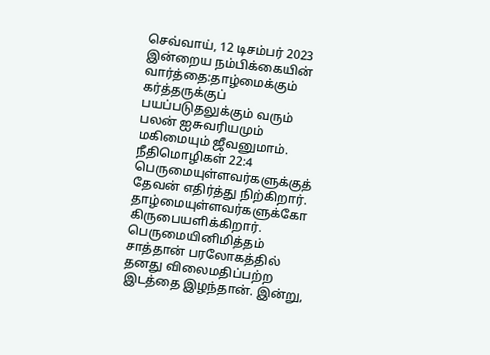செவ்வாய், 12 டிசம்பர் 2023 இன்றைய நம்பிக்கையின் வார்த்தை:தாழ்மைக்கும் கர்த்தருக்குப் பயப்படுதலுக்கும் வரும் பலன் ஐசுவரியமும் மகிமையும் ஜீவனுமாம். நீதிமொழிகள் 22:4 பெருமையுள்ளவர்களுக்குத் தேவன் எதிர்த்து நிற்கிறார். தாழ்மையுள்ளவர்களுக்கோ கிருபையளிக்கிறார். பெருமையினிமித்தம் சாத்தான் பரலோகத்தில் தனது விலைமதிப்பற்ற இடத்தை இழந்தான். இன்று,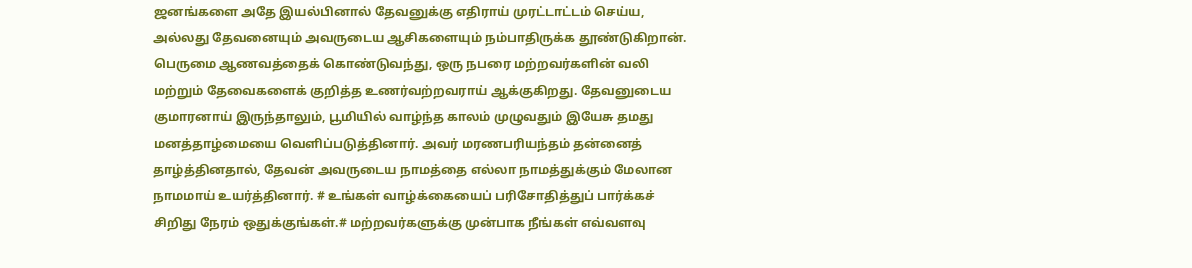ஜனங்களை அதே இயல்பினால் தேவனுக்கு எதிராய் முரட்டாட்டம் செய்ய, அல்லது தேவனையும் அவருடைய ஆசிகளையும் நம்பாதிருக்க தூண்டுகிறான். பெருமை ஆணவத்தைக் கொண்டுவந்து, ஒரு நபரை மற்றவர்களின் வலி மற்றும் தேவைகளைக் குறித்த உணர்வற்றவராய் ஆக்குகிறது. தேவனுடைய குமாரனாய் இருந்தாலும், பூமியில் வாழ்ந்த காலம் முழுவதும் இயேசு தமது மனத்தாழ்மையை வெளிப்படுத்தினார். அவர் மரணபரியந்தம் தன்னைத் தாழ்த்தினதால், தேவன் அவருடைய நாமத்தை எல்லா நாமத்துக்கும் மேலான நாமமாய் உயர்த்தினார். # உங்கள் வாழ்க்கையைப் பரிசோதித்துப் பார்க்கச் சிறிது நேரம் ஒதுக்குங்கள்.# மற்றவர்களுக்கு முன்பாக நீங்கள் எவ்வளவு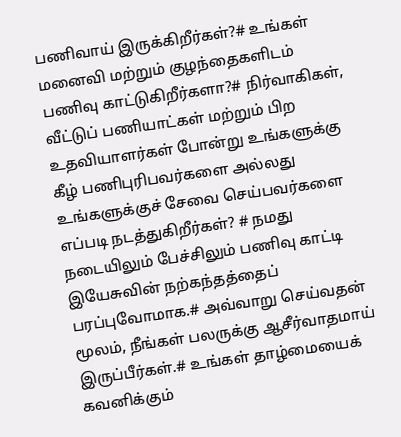பணிவாய் இருக்கிறீர்கள்?# உங்கள் மனைவி மற்றும் குழந்தைகளிடம் பணிவு காட்டுகிறீர்களா?# நிர்வாகிகள், வீட்டுப் பணியாட்கள் மற்றும் பிற உதவியாளர்கள் போன்று உங்களுக்கு கீழ் பணிபுரிபவர்களை அல்லது உங்களுக்குச் சேவை செய்பவர்களை எப்படி நடத்துகிறீர்கள்? # நமது நடையிலும் பேச்சிலும் பணிவு காட்டி இயேசுவின் நற்கந்தத்தைப் பரப்புவோமாக.# அவ்வாறு செய்வதன் மூலம், நீங்கள் பலருக்கு ஆசீர்வாதமாய் இருப்பீர்கள்.# உங்கள் தாழ்மையைக் கவனிக்கும்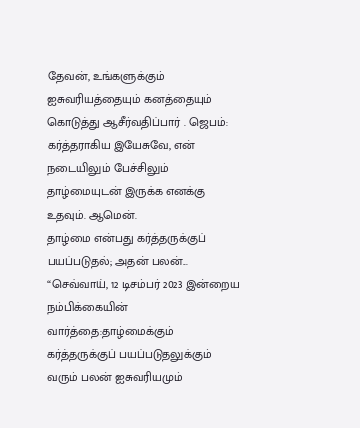தேவன், உங்களுக்கும் ஐசுவரியத்தையும் கனத்தையும் கொடுத்து ஆசீர்வதிப்பார் . ஜெபம்: கர்த்தராகிய இயேசுவே, என் நடையிலும் பேச்சிலும் தாழ்மையுடன் இருக்க எனக்கு உதவும். ஆமென்.
தாழ்மை என்பது கர்த்தருக்குப் பயப்படுதல்; அதன் பலன்...
“செவ்வாய், 12 டிசம்பர் 2023 இன்றைய நம்பிக்கையின் வார்த்தை:தாழ்மைக்கும் கர்த்தருக்குப் பயப்படுதலுக்கும் வரும் பலன் ஐசுவரியமும்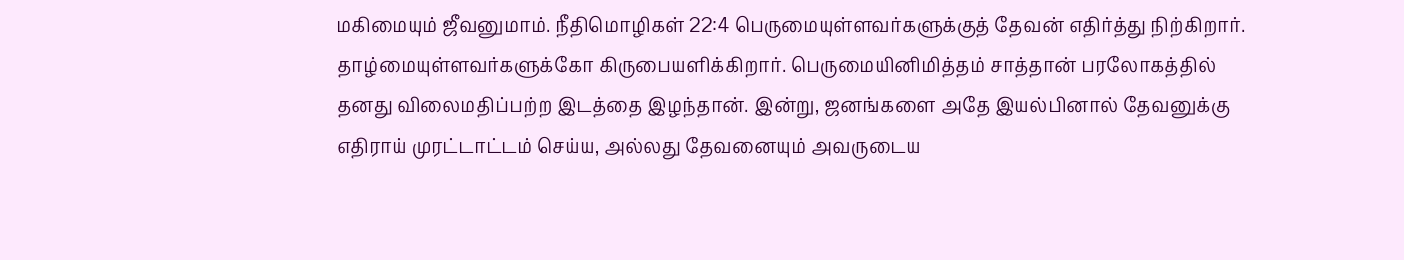மகிமையும் ஜீவனுமாம். நீதிமொழிகள் 22:4 பெருமையுள்ளவர்களுக்குத் தேவன் எதிர்த்து நிற்கிறார். தாழ்மையுள்ளவர்களுக்கோ கிருபையளிக்கிறார். பெருமையினிமித்தம் சாத்தான் பரலோகத்தில் தனது விலைமதிப்பற்ற இடத்தை இழந்தான். இன்று, ஜனங்களை அதே இயல்பினால் தேவனுக்கு எதிராய் முரட்டாட்டம் செய்ய, அல்லது தேவனையும் அவருடைய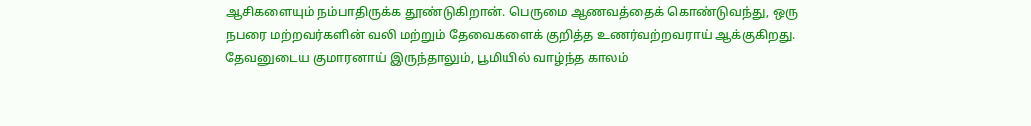ஆசிகளையும் நம்பாதிருக்க தூண்டுகிறான். பெருமை ஆணவத்தைக் கொண்டுவந்து, ஒரு நபரை மற்றவர்களின் வலி மற்றும் தேவைகளைக் குறித்த உணர்வற்றவராய் ஆக்குகிறது. தேவனுடைய குமாரனாய் இருந்தாலும், பூமியில் வாழ்ந்த காலம்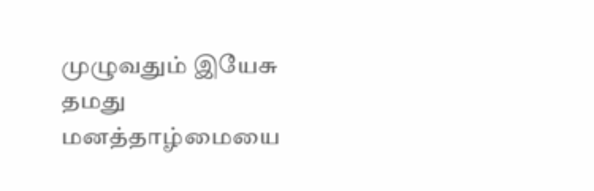முழுவதும் இயேசு தமது மனத்தாழ்மையை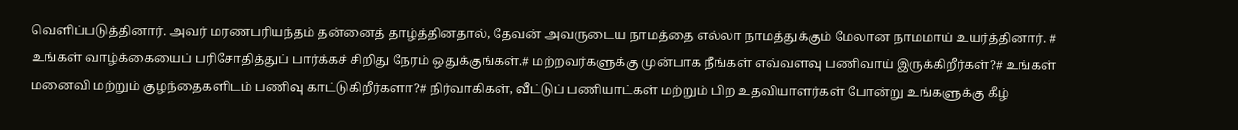வெளிப்படுத்தினார். அவர் மரணபரியந்தம் தன்னைத் தாழ்த்தினதால், தேவன் அவருடைய நாமத்தை எல்லா நாமத்துக்கும் மேலான நாமமாய் உயர்த்தினார். # உங்கள் வாழ்க்கையைப் பரிசோதித்துப் பார்க்கச் சிறிது நேரம் ஒதுக்குங்கள்.# மற்றவர்களுக்கு முன்பாக நீங்கள் எவ்வளவு பணிவாய் இருக்கிறீர்கள்?# உங்கள் மனைவி மற்றும் குழந்தைகளிடம் பணிவு காட்டுகிறீர்களா?# நிர்வாகிகள், வீட்டுப் பணியாட்கள் மற்றும் பிற உதவியாளர்கள் போன்று உங்களுக்கு கீழ்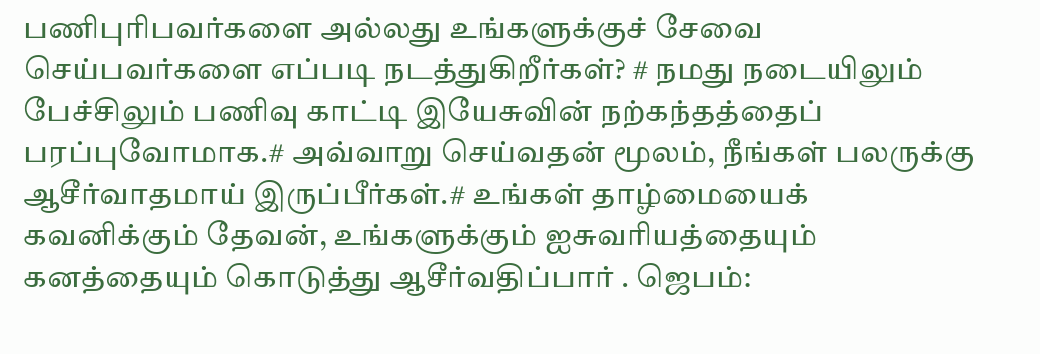பணிபுரிபவர்களை அல்லது உங்களுக்குச் சேவை செய்பவர்களை எப்படி நடத்துகிறீர்கள்? # நமது நடையிலும் பேச்சிலும் பணிவு காட்டி இயேசுவின் நற்கந்தத்தைப் பரப்புவோமாக.# அவ்வாறு செய்வதன் மூலம், நீங்கள் பலருக்கு ஆசீர்வாதமாய் இருப்பீர்கள்.# உங்கள் தாழ்மையைக் கவனிக்கும் தேவன், உங்களுக்கும் ஐசுவரியத்தையும் கனத்தையும் கொடுத்து ஆசீர்வதிப்பார் . ஜெபம்: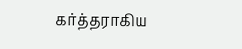கர்த்தராகிய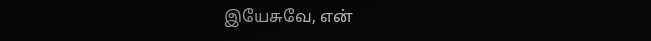இயேசுவே, என்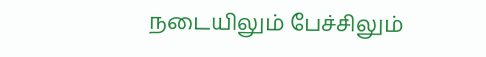நடையிலும் பேச்சிலும்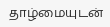தாழ்மையுடன்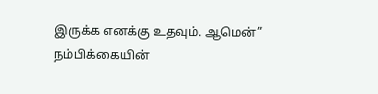இருக்க எனக்கு உதவும். ஆமென்”
நம்பிக்கையின்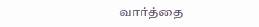வார்த்தை